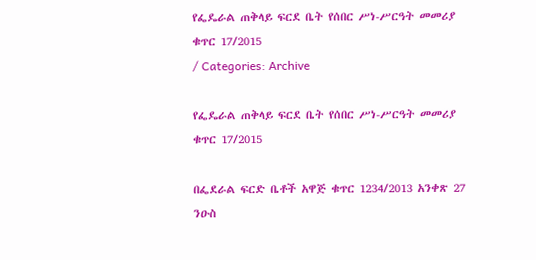የፌዴራል ጠቅላይ ፍርደ ቤት የሰበር ሥነ-ሥርዓት መመሪያ ቁጥር 17/2015
/ Categories: Archive

የፌዴራል ጠቅላይ ፍርደ ቤት የሰበር ሥነ-ሥርዓት መመሪያ ቁጥር 17/2015

በፌደራል ፍርድ ቤቶች አዋጅ ቁጥር 1234/2013 አንቀጽ 27 ንዑስ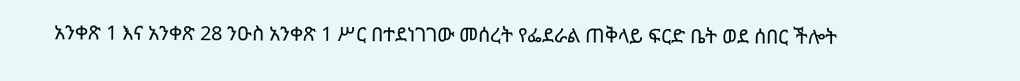አንቀጽ 1 እና አንቀጽ 28 ንዑስ አንቀጽ 1 ሥር በተደነገገው መሰረት የፌደራል ጠቅላይ ፍርድ ቤት ወደ ሰበር ችሎት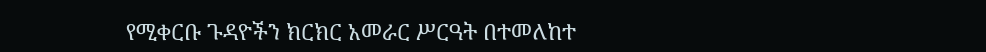የሚቀርቡ ጉዳዮችን ክርክር አመራር ሥርዓት በተመለከተ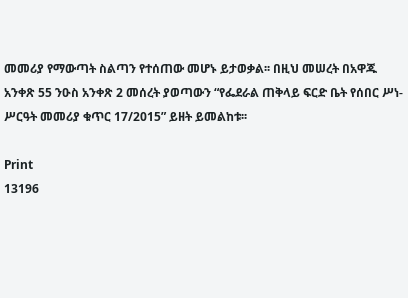መመሪያ የማውጣት ስልጣን የተሰጠው መሆኑ ይታወቃል፡፡ በዚህ መሠረት በአዋጁ አንቀጽ 55 ንዑስ አንቀጽ 2 መሰረት ያወጣውን “የፌደራል ጠቅላይ ፍርድ ቤት የሰበር ሥነ-ሥርዓት መመሪያ ቁጥር 17/2015” ይዘት ይመልከቱ፡፡

Print
13196